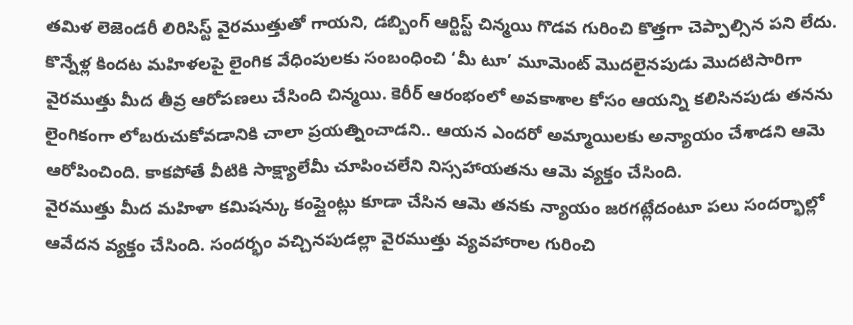తమిళ లెజెండరీ లిరిసిస్ట్ వైరముత్తుతో గాయని, డబ్బింగ్ ఆర్టిస్ట్ చిన్మయి గొడవ గురించి కొత్తగా చెప్పాల్సిన పని లేదు. కొన్నేళ్ల కిందట మహిళలపై లైంగిక వేధింపులకు సంబంధించి ‘మీ టూ’ మూమెంట్ మొదలైనపుడు మొదటిసారిగా వైరముత్తు మీద తీవ్ర ఆరోపణలు చేసింది చిన్మయి. కెరీర్ ఆరంభంలో అవకాశాల కోసం ఆయన్ని కలిసినపుడు తనను లైంగికంగా లోబరుచుకోవడానికి చాలా ప్రయత్నించాడని.. ఆయన ఎందరో అమ్మాయిలకు అన్యాయం చేశాడని ఆమె ఆరోపించింది. కాకపోతే వీటికి సాక్ష్యాలేమీ చూపించలేని నిస్సహాయతను ఆమె వ్యక్తం చేసింది.
వైరముత్తు మీద మహిళా కమిషన్కు కంప్లైంట్లు కూడా చేసిన ఆమె తనకు న్యాయం జరగట్లేదంటూ పలు సందర్భాల్లో ఆవేదన వ్యక్తం చేసింది. సందర్భం వచ్చినపుడల్లా వైరముత్తు వ్యవహారాల గురించి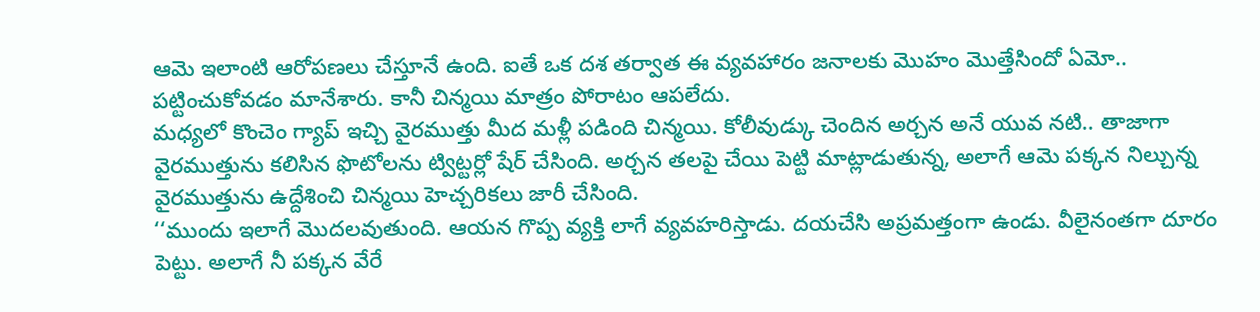ఆమె ఇలాంటి ఆరోపణలు చేస్తూనే ఉంది. ఐతే ఒక దశ తర్వాత ఈ వ్యవహారం జనాలకు మొహం మొత్తేసిందో ఏమో.. పట్టించుకోవడం మానేశారు. కానీ చిన్మయి మాత్రం పోరాటం ఆపలేదు.
మధ్యలో కొంచెం గ్యాప్ ఇచ్చి వైరముత్తు మీద మళ్లీ పడింది చిన్మయి. కోలీవుడ్కు చెందిన అర్చన అనే యువ నటి.. తాజాగా వైరముత్తును కలిసిన ఫొటోలను ట్విట్టర్లో షేర్ చేసింది. అర్చన తలపై చేయి పెట్టి మాట్లాడుతున్న, అలాగే ఆమె పక్కన నిల్చున్న వైరముత్తును ఉద్దేశించి చిన్మయి హెచ్చరికలు జారీ చేసింది.
‘‘ముందు ఇలాగే మొదలవుతుంది. ఆయన గొప్ప వ్యక్తి లాగే వ్యవహరిస్తాడు. దయచేసి అప్రమత్తంగా ఉండు. వీలైనంతగా దూరం పెట్టు. అలాగే నీ పక్కన వేరే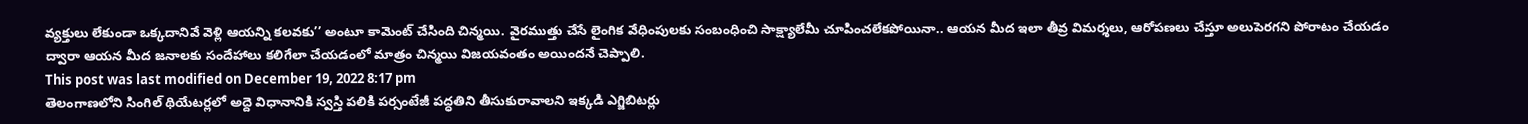వ్యక్తులు లేకుండా ఒక్కదానివే వెళ్లి ఆయన్ని కలవకు’’ అంటూ కామెంట్ చేసింది చిన్మయి. వైరముత్తు చేసే లైంగిక వేధింపులకు సంబంధించి సాక్ష్యాలేమీ చూపించలేకపోయినా.. ఆయన మీద ఇలా తీవ్ర విమర్శలు, ఆరోపణలు చేస్తూ అలుపెరగని పోరాటం చేయడం ద్వారా ఆయన మీద జనాలకు సందేహాలు కలిగేలా చేయడంలో మాత్రం చిన్మయి విజయవంతం అయిందనే చెప్పాలి.
This post was last modified on December 19, 2022 8:17 pm
తెలంగాణలోని సింగిల్ థియేటర్లలో అద్దె విధానానికి స్వస్తి పలికి పర్సంటేజీ పద్ధతిని తీసుకురావాలని ఇక్కడి ఎగ్జిబిటర్లు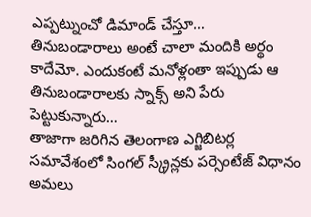ఎప్పట్నుంచో డిమాండ్ చేస్తూ…
తినుబండారాలు అంటే చాలా మందికి అర్థం కాదేమో. ఎందుకంటే మనోళ్లంతా ఇప్పుడు ఆ తినుబండారాలకు స్నాక్స్ అని పేరు పెట్టుకున్నారు…
తాజాగా జరిగిన తెలంగాణ ఎగ్జిబిటర్ల సమావేశంలో సింగల్ స్క్రీన్లకు పర్సెంటేజ్ విధానం అమలు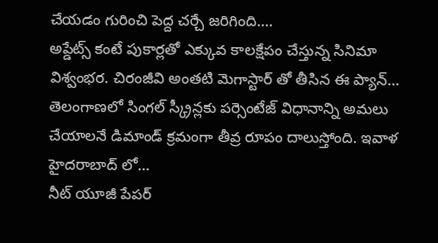చేయడం గురించి పెద్ద చర్చే జరిగింది.…
అప్డేట్స్ కంటే పుకార్లతో ఎక్కువ కాలక్షేపం చేస్తున్న సినిమా విశ్వంభర. చిరంజీవి అంతటి మెగాస్టార్ తో తీసిన ఈ ప్యాన్…
తెలంగాణలో సింగల్ స్క్రీన్లకు పర్సెంటేజ్ విధానాన్ని అమలు చేయాలనే డిమాండ్ క్రమంగా తీవ్ర రూపం దాలుస్తోంది. ఇవాళ హైదరాబాద్ లో…
నీట్ యూజీ పేపర్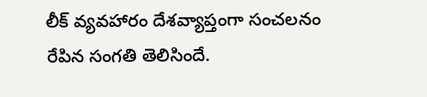లీక్ వ్యవహారం దేశవ్యాప్తంగా సంచలనం రేపిన సంగతి తెలిసిందే.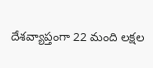దేశవ్యాప్తంగా 22 మంది లక్షల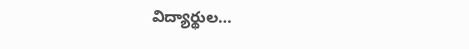విద్యార్థుల…